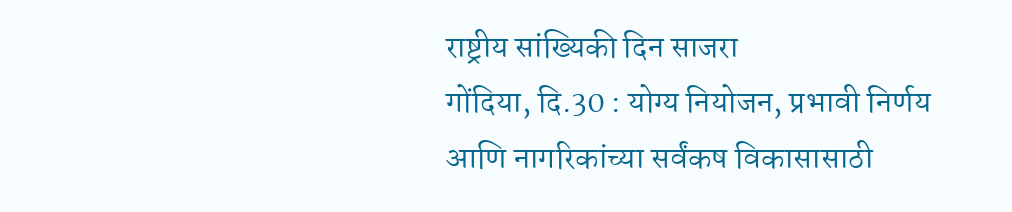राष्ट्रीय सांख्यिकी दिन साजरा
गोंदिया, दि.30 : योग्य नियोजन, प्रभावी निर्णय आणि नागरिकांच्या सर्वंकष विकासासाठी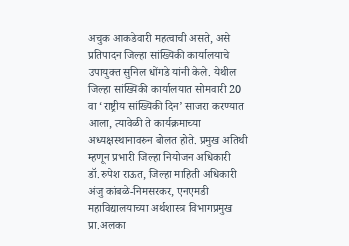अचुक आकडेवारी महत्वाची असते, असे प्रतिपादन जिल्हा सांख्यिकी कार्यालयाचे उपायुक्त सुनिल धोंगडे यांनी केले. येथील जिल्हा सांख्यिकी कार्यालयात सोमवारी 20 वा ‘राष्ट्रीय सांख्यिकी दिन’ साजरा करण्यात आला, त्यावेळी ते कार्यक्रमाच्या अध्यक्षस्थानावरुन बोलत होते. प्रमुख अतिथी म्हणून प्रभारी जिल्हा नियोजन अधिकारी डॉ.रुपेश राऊत, जिल्हा माहिती अधिकारी अंजु कांबळे-निमसरकर, एनएमडी महाविद्यालयाच्या अर्थशास्त्र विभागप्रमुख प्रा.अलका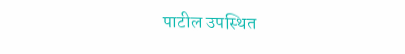पाटील उपस्थित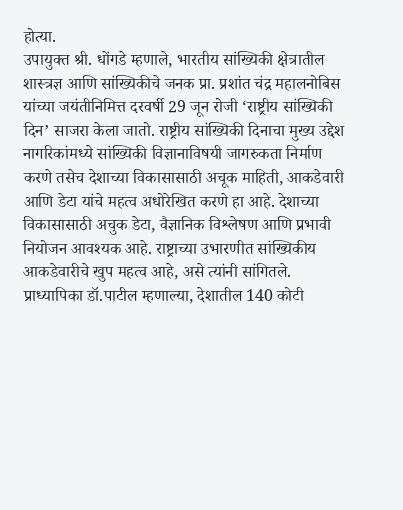होत्या.
उपायुक्त श्री. धोंगडे म्हणाले, भारतीय सांख्यिकी क्षेत्रातील शास्त्रज्ञ आणि सांख्यिकीचे जनक प्रा. प्रशांत चंद्र महालनोबिस यांच्या जयंतीनिमित्त दरवर्षी 29 जून रोजी ‘राष्ट्रीय सांख्यिकी दिन’ साजरा केला जातो. राष्ट्रीय सांख्यिकी दिनाचा मुख्य उद्देश नागरिकांमध्ये सांख्यिकी विज्ञानाविषयी जागरुकता निर्माण करणे तसेच देशाच्या विकासासाठी अचूक माहिती, आकडेवारी आणि डेटा यांचे महत्व अधोरेखित करणे हा आहे. देशाच्या विकासासाठी अचुक डेटा, वैज्ञानिक विश्लेषण आणि प्रभावी नियोजन आवश्यक आहे. राष्ट्राच्या उभारणीत सांख्यिकीय आकडेवारीचे खुप महत्व आहे, असे त्यांनी सांगितले.
प्राध्यापिका डॉ.पाटील म्हणाल्या, देशातील 140 कोटी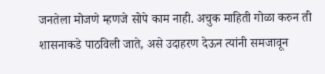जनतेला मोजणे म्हणजे सोपे काम नाही. अचुक माहिती गोळा करुन ती शासनाकडे पाठविली जाते, असे उदाहरण देऊन त्यांनी समजावून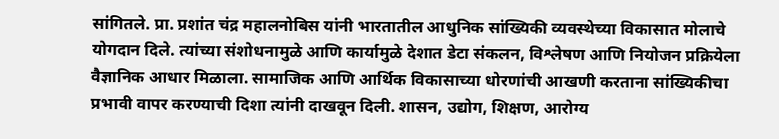सांगितले. प्रा. प्रशांत चंद्र महालनोबिस यांनी भारतातील आधुनिक सांख्यिकी व्यवस्थेच्या विकासात मोलाचे योगदान दिले. त्यांच्या संशोधनामुळे आणि कार्यामुळे देशात डेटा संकलन, विश्लेषण आणि नियोजन प्रक्रियेला वैज्ञानिक आधार मिळाला. सामाजिक आणि आर्थिक विकासाच्या धोरणांची आखणी करताना सांख्यिकीचा प्रभावी वापर करण्याची दिशा त्यांनी दाखवून दिली. शासन, उद्योग, शिक्षण, आरोग्य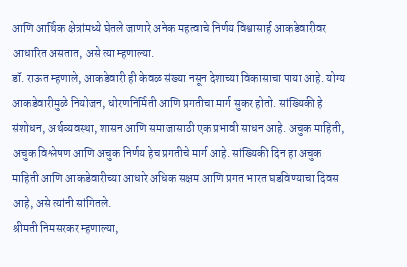आणि आर्थिक क्षेत्रांमध्ये घेतले जाणारे अनेक महत्वाचे निर्णय विश्वासार्ह आकडेवारीवर आधारित असतात, असे त्या म्हणाल्या.
डॉ. राऊत म्हणाले, आकडेवारी ही केवळ संख्या नसून देशाच्या विकासाचा पाया आहे. योग्य आकडेवारीमुळे नियोजन, धोरणनिर्मिती आणि प्रगतीचा मार्ग सुकर होतो. सांख्यिकी हे संशोधन, अर्थव्यवस्था, शासन आणि समाजासाठी एक प्रभावी साधन आहे. अचुक माहिती, अचुक विश्लेषण आणि अचुक निर्णय हेच प्रगतीचे मार्ग आहे. सांख्यिकी दिन हा अचुक माहिती आणि आकडेवारीच्या आधारे अधिक सक्षम आणि प्रगत भारत घडविण्याचा दिवस आहे, असे त्यांनी सांगितले.
श्रीमती निमसरकर म्हणाल्या,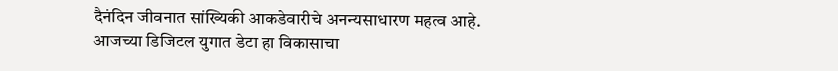दैनंदिन जीवनात सांख्यिकी आकडेवारीचे अनन्यसाधारण महत्व आहे. आजच्या डिजिटल युगात डेटा हा विकासाचा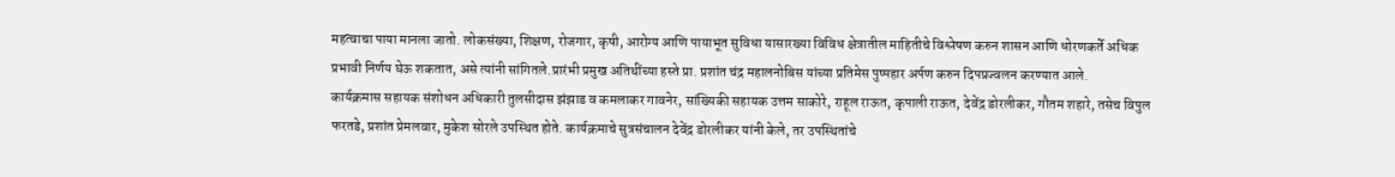महत्वाचा पाया मानला जातो. लोकसंख्या, शिक्षण, रोजगार, कृषी, आरोग्य आणि पायाभूत सुविधा यासारख्या विविध क्षेत्रातील माहितीचे विश्लेषण करुन शासन आणि धोरणकर्ते अधिक प्रभावी निर्णय घेऊ शकतात, असे त्यांनी सांगितले.प्रारंभी प्रमुख अतिथींच्या हस्ते प्रा. प्रशांत चंद्र महालनोबिस यांच्या प्रतिमेस पुष्पहार अर्पण करुन दिपप्रज्वलन करण्यात आले.
कार्यक्रमास सहायक संशोधन अधिकारी तुलसीदास झंझाड व कमलाकर गावनेर, सांख्यिकी सहायक उत्तम साकोरे, राहूल राऊत, कृपाली राऊत, देवेंद्र डोरलीकर, गौतम शहारे, तसेच विपुल फरतडे, प्रशांत प्रेमलवार, मुकेश सोरले उपस्थित होते. कार्यक्रमाचे सुत्रसंचालन देवेंद्र डोरलीकर यांनी केले, तर उपस्थितांचे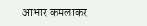आभार कमलाकर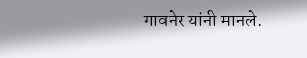गावनेर यांनी मानले.